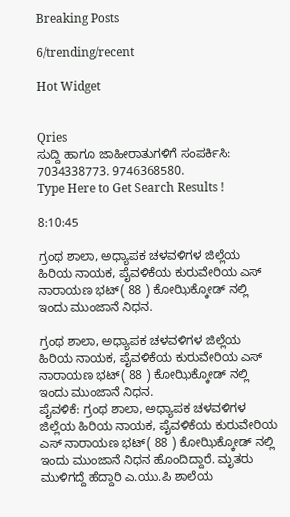Breaking Posts

6/trending/recent

Hot Widget


Qries
ಸುದ್ದಿ ಹಾಗೂ ಜಾಹೀರಾತುಗಳಿಗೆ ಸಂಪರ್ಕಿಸಿ: 7034338773. 9746368580.
Type Here to Get Search Results !

8:10:45

ಗ್ರಂಥ ಶಾಲಾ, ಅಧ್ಯಾಪಕ ಚಳವಳಿಗಳ ಜಿಲ್ಲೆಯ ಹಿರಿಯ ನಾಯಕ, ಪೈವಳಿಕೆಯ ಕುರುವೇರಿಯ ಎಸ್ ನಾರಾಯಣ ಭಟ್( 88 ) ಕೋಝಿಕ್ಕೋಡ್ ನಲ್ಲಿ ಇಂದು ಮುಂಜಾನೆ ನಿಧನ.

ಗ್ರಂಥ ಶಾಲಾ, ಅಧ್ಯಾಪಕ ಚಳವಳಿಗಳ ಜಿಲ್ಲೆಯ ಹಿರಿಯ ನಾಯಕ, ಪೈವಳಿಕೆಯ ಕುರುವೇರಿಯ ಎಸ್ ನಾರಾಯಣ ಭಟ್( 88 ) ಕೋಝಿಕ್ಕೋಡ್ ನಲ್ಲಿ ಇಂದು ಮುಂಜಾನೆ ನಿಧನ.
ಪೈವಳಿಕೆ: ಗ್ರಂಥ ಶಾಲಾ, ಅಧ್ಯಾಪಕ ಚಳವಳಿಗಳ ಜಿಲ್ಲೆಯ ಹಿರಿಯ ನಾಯಕ, ಪೈವಳಿಕೆಯ ಕುರುವೇರಿಯ ಎಸ್ ನಾರಾಯಣ ಭಟ್( 88 ) ಕೋಝಿಕ್ಕೋಡ್ ನಲ್ಲಿ ಇಂದು ಮುಂಜಾನೆ ನಿಧನ ಹೊಂದಿದ್ದಾರೆ. ಮೃತರು ಮುಳಿಗದ್ದೆ ಹೆದ್ದಾರಿ ಎ.ಯು.ಪಿ ಶಾಲೆಯ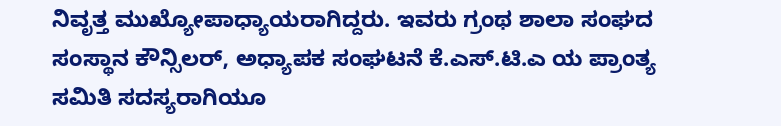ನಿವೃತ್ತ ಮುಖ್ಯೋಪಾಧ್ಯಾಯರಾಗಿದ್ದರು. ಇವರು ಗ್ರಂಥ ಶಾಲಾ ಸಂಘದ ಸಂಸ್ಥಾನ ಕೌನ್ಸಿಲರ್, ಅಧ್ಯಾಪಕ ಸಂಘಟನೆ ಕೆ.ಎಸ್.ಟಿ.ಎ ಯ ಪ್ರಾಂತ್ಯ ಸಮಿತಿ ಸದಸ್ಯರಾಗಿಯೂ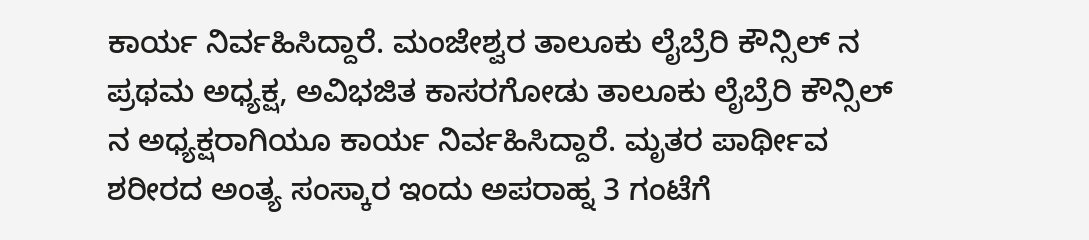ಕಾರ್ಯ ನಿರ್ವಹಿಸಿದ್ದಾರೆ. ಮಂಜೇಶ್ವರ ತಾಲೂಕು ಲೈಬ್ರೆರಿ ಕೌನ್ಸಿಲ್ ನ ಪ್ರಥಮ ಅಧ್ಯಕ್ಷ, ಅವಿಭಜಿತ ಕಾಸರಗೋಡು ತಾಲೂಕು ಲೈಬ್ರೆರಿ ಕೌನ್ಸಿಲ್ ನ ಅಧ್ಯಕ್ಷರಾಗಿಯೂ ಕಾರ್ಯ ನಿರ್ವಹಿಸಿದ್ದಾರೆ. ಮೃತರ ಪಾರ್ಥೀವ ಶರೀರದ ಅಂತ್ಯ ಸಂಸ್ಕಾರ ಇಂದು ಅಪರಾಹ್ನ 3 ಗಂಟೆಗೆ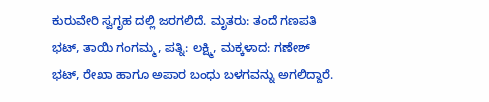ಕುರುವೇರಿ ಸ್ವಗೃಹ ದಲ್ಲಿ ಜರಗಲಿದೆ. ಮೃತರು: ತಂದೆ ಗಣಪತಿ ಭಟ್, ತಾಯಿ ಗಂಗಮ್ಮ, ಪತ್ನಿ: ಲಕ್ಷ್ಮಿ, ಮಕ್ಕಳಾದ: ಗಣೇಶ್ ಭಟ್, ರೇಖಾ ಹಾಗೂ ಅಪಾರ ಬಂಧು ಬಳಗವನ್ನು ಅಗಲಿದ್ದಾರೆ.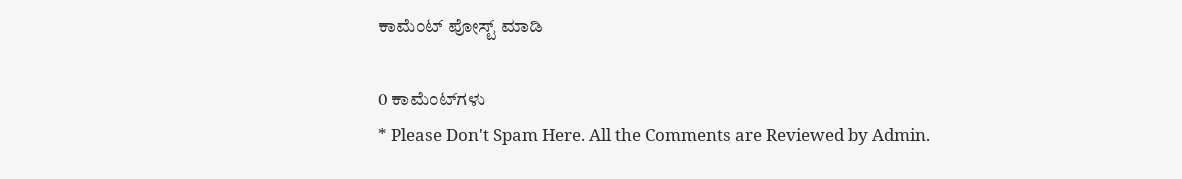ಕಾಮೆಂಟ್‌‌ ಪೋಸ್ಟ್‌ ಮಾಡಿ

0 ಕಾಮೆಂಟ್‌ಗಳು
* Please Don't Spam Here. All the Comments are Reviewed by Admin.